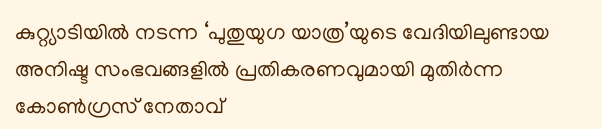കുറ്റ്യാടിയിൽ നടന്ന ‘പുതുയുഗ യാത്ര’യുടെ വേദിയിലുണ്ടായ അനിഷ്ട സംഭവങ്ങളിൽ പ്രതികരണവുമായി മുതിർന്ന കോൺഗ്രസ് നേതാവ്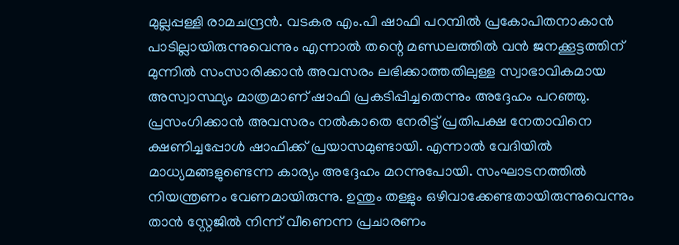മുല്ലപ്പള്ളി രാമചന്ദ്രൻ. വടകര എം.പി ഷാഫി പറമ്പിൽ പ്രകോപിതനാകാൻ പാടില്ലായിരുന്നുവെന്നും എന്നാൽ തന്റെ മണ്ഡലത്തിൽ വൻ ജനക്കൂട്ടത്തിന് മുന്നിൽ സംസാരിക്കാൻ അവസരം ലഭിക്കാത്തതിലുള്ള സ്വാഭാവികമായ അസ്വാസ്ഥ്യം മാത്രമാണ് ഷാഫി പ്രകടിപ്പിച്ചതെന്നും അദ്ദേഹം പറഞ്ഞു.
പ്രസംഗിക്കാൻ അവസരം നൽകാതെ നേരിട്ട് പ്രതിപക്ഷ നേതാവിനെ ക്ഷണിച്ചപ്പോൾ ഷാഫിക്ക് പ്രയാസമുണ്ടായി. എന്നാൽ വേദിയിൽ മാധ്യമങ്ങളുണ്ടെന്ന കാര്യം അദ്ദേഹം മറന്നുപോയി. സംഘാടനത്തിൽ നിയന്ത്രണം വേണമായിരുന്നു. ഉന്തും തള്ളും ഒഴിവാക്കേണ്ടതായിരുന്നുവെന്നും താൻ സ്റ്റേജിൽ നിന്ന് വീണെന്ന പ്രചാരണം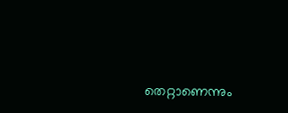തെറ്റാണെന്നും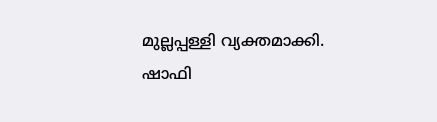മുല്ലപ്പള്ളി വ്യക്തമാക്കി.
ഷാഫി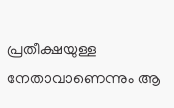പ്രതീക്ഷയുള്ള നേതാവാണെന്നും ആ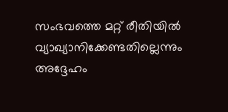സംഭവത്തെ മറ്റ് രീതിയിൽ വ്യാഖ്യാനിക്കേണ്ടതില്ലെന്നും അദ്ദേഹം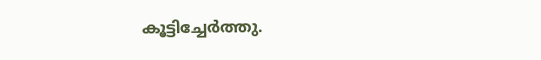കൂട്ടിച്ചേർത്തു.